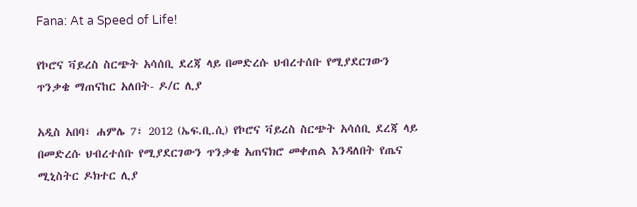Fana: At a Speed of Life!

የኮሮና ቫይረስ ስርጭት አሳሰቢ ደረጃ ላይ በመድረሱ ህብረተሰቡ የሚያደርገውን ጥንቃቄ ማጠናከር አለበት- ዶ/ር ሊያ

አዲስ አበባ፣ ሐምሌ 7፣ 2012 (ኤፍ.ቢ.ሲ) የኮሮና ቫይረስ ስርጭት አሳሰቢ ደረጃ ላይ በመድረሱ ህብረተሰቡ የሚያደርገውን ጥንቃቄ አጠናክሮ መቀጠል እንዳለበት የጤና ሚኒስትር ዶክተር ሊያ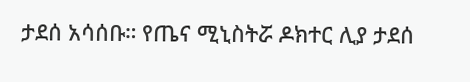ታደሰ አሳሰቡ። የጤና ሚኒስትሯ ዶክተር ሊያ ታደሰ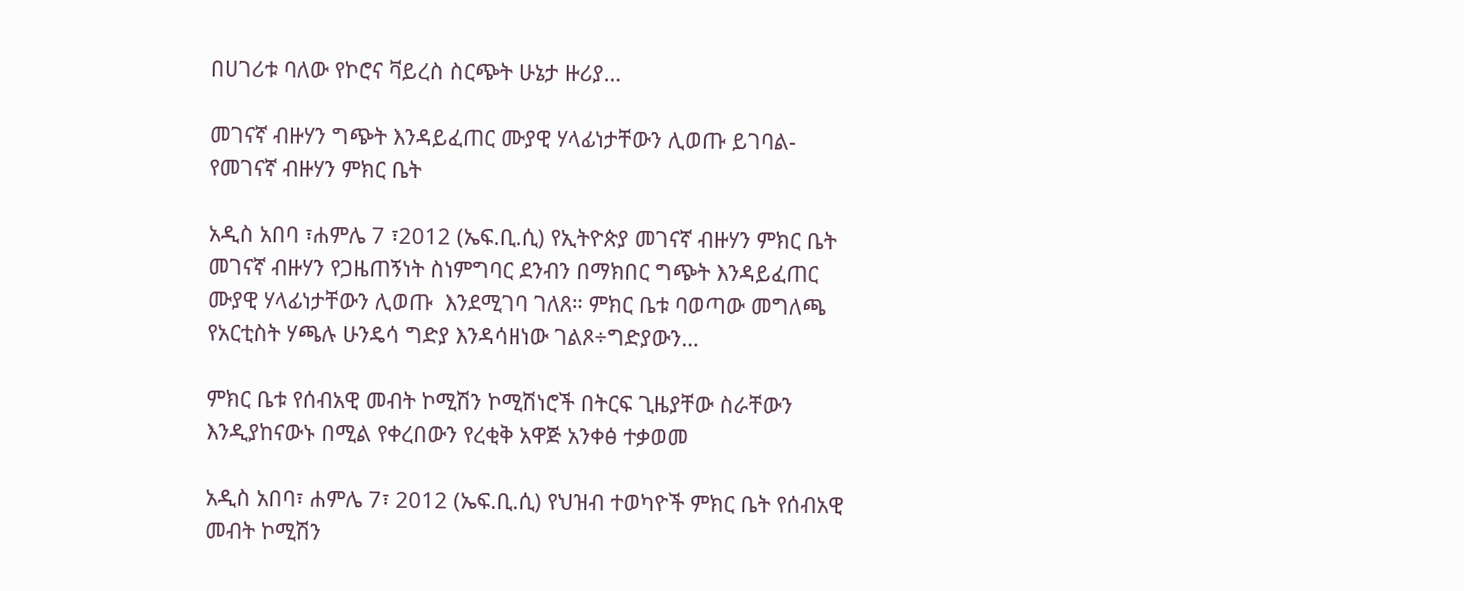በሀገሪቱ ባለው የኮሮና ቫይረስ ስርጭት ሁኔታ ዙሪያ…

መገናኛ ብዙሃን ግጭት እንዳይፈጠር ሙያዊ ሃላፊነታቸውን ሊወጡ ይገባል-የመገናኛ ብዙሃን ምክር ቤት

አዲስ አበባ ፣ሐምሌ 7 ፣2012 (ኤፍ.ቢ.ሲ) የኢትዮጵያ መገናኛ ብዙሃን ምክር ቤት መገናኛ ብዙሃን የጋዜጠኝነት ስነምግባር ደንብን በማክበር ግጭት እንዳይፈጠር ሙያዊ ሃላፊነታቸውን ሊወጡ  እንደሚገባ ገለጸ። ምክር ቤቱ ባወጣው መግለጫ  የአርቲስት ሃጫሉ ሁንዴሳ ግድያ እንዳሳዘነው ገልጾ÷ግድያውን…

ምክር ቤቱ የሰብአዊ መብት ኮሚሽን ኮሚሽነሮች በትርፍ ጊዜያቸው ስራቸውን እንዲያከናውኑ በሚል የቀረበውን የረቂቅ አዋጅ አንቀፅ ተቃወመ

አዲስ አበባ፣ ሐምሌ 7፣ 2012 (ኤፍ.ቢ.ሲ) የህዝብ ተወካዮች ምክር ቤት የሰብአዊ መብት ኮሚሽን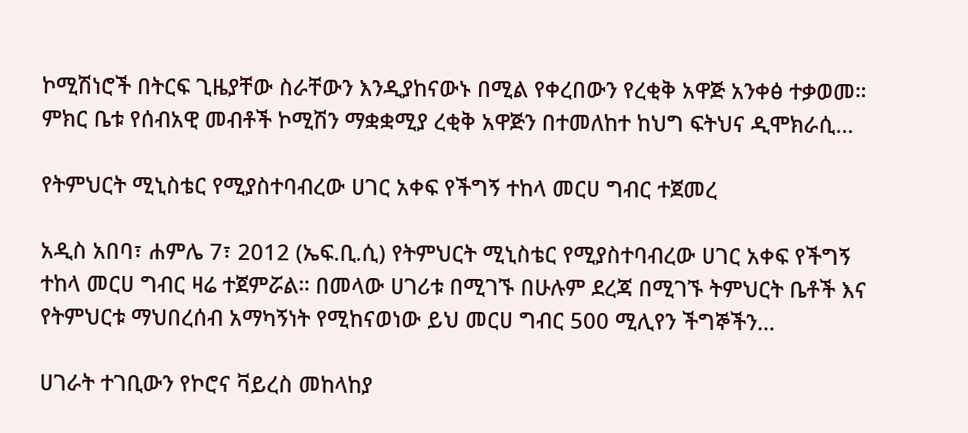ኮሚሽነሮች በትርፍ ጊዜያቸው ስራቸውን እንዲያከናውኑ በሚል የቀረበውን የረቂቅ አዋጅ አንቀፅ ተቃወመ። ምክር ቤቱ የሰብአዊ መብቶች ኮሚሽን ማቋቋሚያ ረቂቅ አዋጅን በተመለከተ ከህግ ፍትህና ዲሞክራሲ…

የትምህርት ሚኒስቴር የሚያስተባብረው ሀገር አቀፍ የችግኝ ተከላ መርሀ ግብር ተጀመረ

አዲስ አበባ፣ ሐምሌ 7፣ 2012 (ኤፍ.ቢ.ሲ) የትምህርት ሚኒስቴር የሚያስተባብረው ሀገር አቀፍ የችግኝ ተከላ መርሀ ግብር ዛሬ ተጀምሯል። በመላው ሀገሪቱ በሚገኙ በሁሉም ደረጃ በሚገኙ ትምህርት ቤቶች እና የትምህርቱ ማህበረሰብ አማካኝነት የሚከናወነው ይህ መርሀ ግብር 500 ሚሊየን ችግኞችን…

ሀገራት ተገቢውን የኮሮና ቫይረስ መከላከያ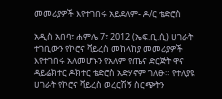መመሪያዎች እየተገበሩ አይደለም- ዶ/ር ቴድሮስ

አዲስ አበባ፣ ሐምሌ 7፣ 2012 (ኤፍ.ቢ.ሲ) ሀገራት ተገቢውን የኮሮና ቫይረስ መከላከያ መመሪያዎች እየተገበሩ አለመሆኑን የአለም የጤና ድርጅት ዋና ዳይሬክተር ዶክተር ቴድሮስ አድሃኖም ገለፁ። የተለያዩ ሀገራት የኮሮና ቫይረስ ወረርሽኝ ስርጭትን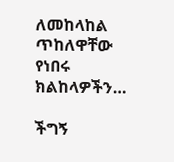ለመከላከል ጥከለዋቸው የነበሩ ክልከላዎችን…

ችግኝ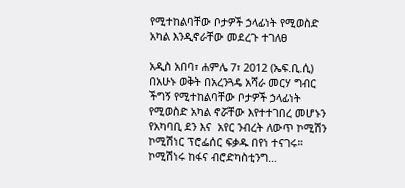የሚተከልባቸው ቦታዎች ኃላፊነት የሚወስድ አካል እንዲኖራቸው መደረጉ ተገለፀ

አዲስ አበባ፣ ሐምሌ 7፣ 2012 (ኤፍ.ቢ.ሲ) በአሁኑ ወቅት በአረንጓዴ አሻራ መርሃ ግብር ችግኝ የሚተከልባቸው ቦታዎች ኃላፊነት የሚወስድ አካል ኖሯቸው እየተተገበረ መሆኑን የአካባቢ ደን እና  አየር ንብረት ለውጥ ኮሚሽን ኮሚሽነር ፕሮፌሰር ፍቃዱ በየነ ተናገሩ። ኮሚሽነሩ ከፋና ብሮድካስቲንግ…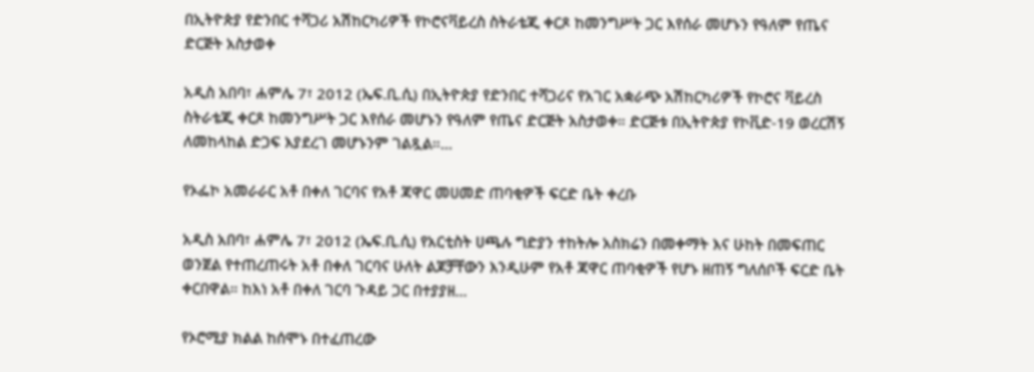በኢትዮጵያ የድንበር ተሻጋሪ አሽከርካሪዎች የኮሮናቫይረስ ስትራቴጂ ቀርጾ ከመንግሥት ጋር እየሰራ መሆኑን የዓለም የጤና ድርጅት አስታወቀ

አዲስ አበባ፣ ሐምሌ 7፣ 2012 (ኤፍ.ቢ.ሲ) በኢትዮጵያ የድንበር ተሻጋሪና የአገር አቋራጭ አሽከርካሪዎች የኮሮና ቫይረስ ስትራቴጂ ቀርጾ ከመንግሥት ጋር እየሰራ መሆኑን የዓለም የጤና ድርጅት አስታወቀ። ድርጅቱ በኢትዮጵያ የኮቪድ-19 ወረርሽኝ ለመከላከል ድጋፍ እያደረገ መሆኑንም ገልጿል።…

የኦፌኮ አመራራር አቶ በቀለ ገርባና የአቶ ጃዋር መሀመድ ጠባቂዎች ፍርድ ቤት ቀረቡ

አዲስ አበባ፣ ሐምሌ 7፣ 2012 (ኤፍ.ቢ.ሲ) የአርቲስት ሀጫሉ ግድያን ተከትሎ አስክሬን በመቀማት እና ሁከት በመፍጠር ወንጀል የተጠረጠሩት አቶ በቀለ ገርባና ሁለት ልጆቻቸውን እንዲሁም የአቶ ጃዋር ጠባቂዎች የሆኑ ዘጠኝ ግለሰቦች ፍርድ ቤት ቀርበዋል። ከእነ አቶ በቀለ ገርባ ጉዳይ ጋር በተያያዘ…

የኦሮሚያ ክልል ከሰሞኑ በተፈጠረው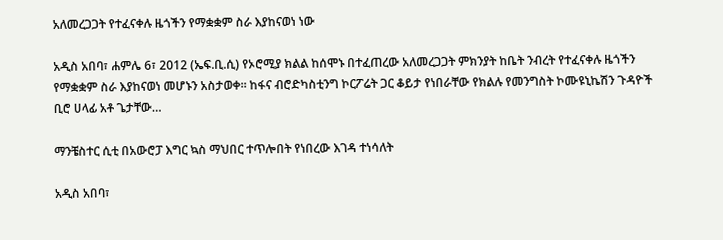አለመረጋጋት የተፈናቀሉ ዜጎችን የማቋቋም ስራ እያከናወነ ነው

አዲስ አበባ፣ ሐምሌ 6፣ 2012 (ኤፍ.ቢ.ሲ) የኦሮሚያ ክልል ከሰሞኑ በተፈጠረው አለመረጋጋት ምክንያት ከቤት ንብረት የተፈናቀሉ ዜጎችን የማቋቋም ስራ እያከናወነ መሆኑን አስታወቀ። ከፋና ብሮድካስቲንግ ኮርፖሬት ጋር ቆይታ የነበራቸው የክልሉ የመንግስት ኮሙዩኒኬሽን ጉዳዮች ቢሮ ሀላፊ አቶ ጌታቸው…

ማንቼስተር ሲቲ በአውሮፓ እግር ኳስ ማህበር ተጥሎበት የነበረው እገዳ ተነሳለት

አዲስ አበባ፣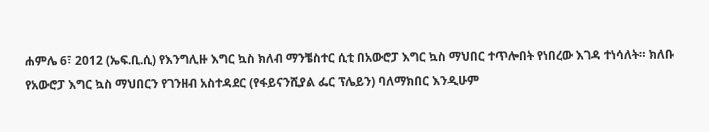ሐምሌ 6፣ 2012 (ኤፍ.ቢ.ሲ) የእንግሊዙ እግር ኳስ ክለብ ማንቼስተር ሲቲ በአውሮፓ እግር ኳስ ማህበር ተጥሎበት የነበረው እገዳ ተነሳለት። ክለቡ የአውሮፓ እግር ኳስ ማህበርን የገንዘብ አስተዳደር (የፋይናንሺያል ፌር ፕሌይን) ባለማክበር እንዲሁም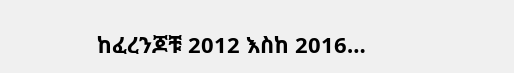ከፈረንጆቹ 2012 እስከ 2016…